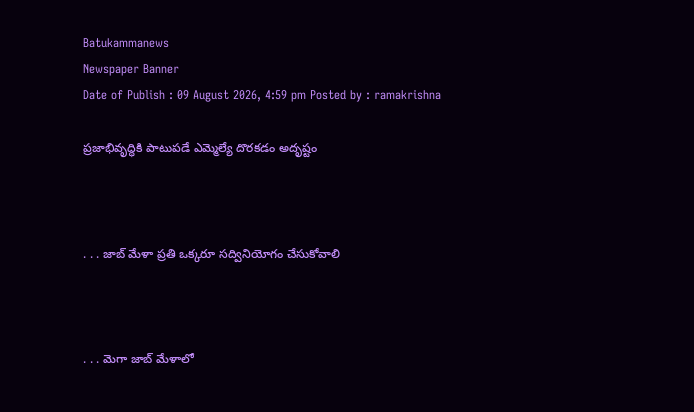Batukammanews
Newspaper Banner
Date of Publish : 09 August 2026, 4:59 pm Posted by : ramakrishna

ప్రజాభివృద్ధికి పాటుపడే ఎమ్మెల్యే దొరకడం అదృష్టం



. . . జాబ్ మేళా ప్రతి ఒక్కరూ సద్వినియోగం చేసుకోవాలి



. . . మెగా జాబ్ మేళాలో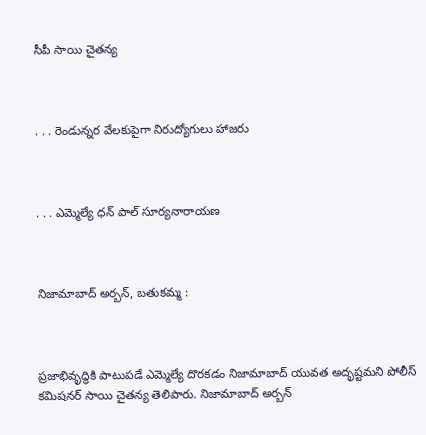సీపీ సాయి చైతన్య



. . . రెండున్నర వేలకుపైగా నిరుద్యోగులు హాజరు



. . . ఎమ్మెల్యే ధన్ పాల్ సూర్యనారాయణ



నిజామాబాద్ అర్బన్, బతుకమ్మ :



ప్రజాభివృద్ధికి పాటుపడే ఎమ్మెల్యే దొరకడం నిజామాబాద్ యువత అదృష్టమని పోలీస్ కమిషనర్ సాయి చైతన్య తెలిపారు. నిజామాబాద్ అర్బన్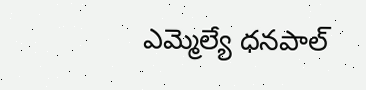ఎమ్మెల్యే ధనపాల్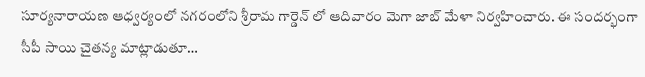సూర్యనారాయణ ఆధ్వర్యంలో నగరంలోని శ్రీరామ గార్డెన్ లో ఆదివారం మెగా జాబ్ మేళా నిర్వహించారు. ఈ సందర్భంగా సీపీ సాయి చైతన్య మాట్లాడుతూ…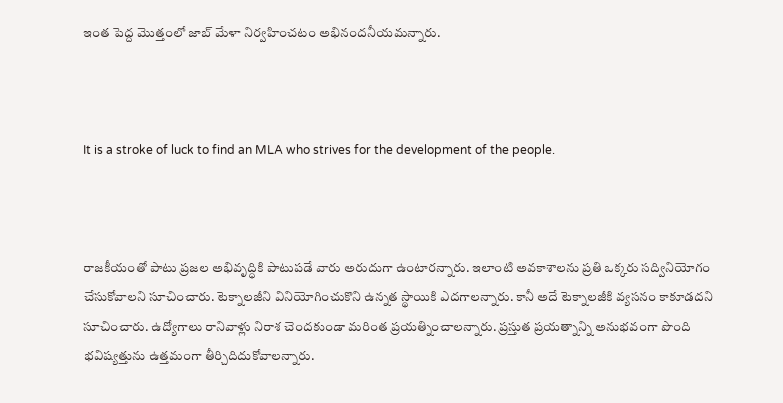ఇంత పెద్ద మొత్తంలో జాబ్ మేళా నిర్వహించటం అభినందనీయమన్నారు.



It is a stroke of luck to find an MLA who strives for the development of the people.



రాజకీయంతో పాటు ప్రజల అభివృద్ధికి పాటుపడే వారు అరుదుగా ఉంటారన్నారు. ఇలాంటి అవకాశాలను ప్రతి ఒక్కరు సద్వినియోగం చేసుకోవాలని సూచించారు. టెక్నాలజీని వినియోగించుకొని ఉన్నత స్థాయికి ఎదగాలన్నారు. కానీ అదే టెక్నాలజీకి వ్యసనం కాకూడదని సూచించారు. ఉద్యోగాలు రానివాళ్లు నిరాశ చెందకుండా మరింత ప్రయత్నించాలన్నారు. ప్రస్తుత ప్రయత్నాన్ని అనుభవంగా పొంది భవిష్యత్తును ఉత్తమంగా తీర్చిదిదుకోవాలన్నారు.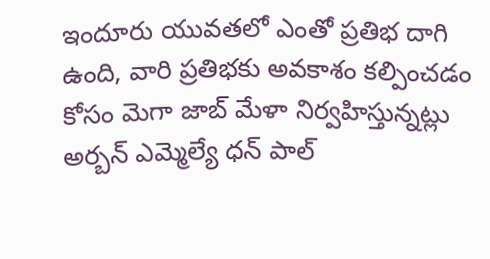ఇందూరు యువతలో ఎంతో ప్రతిభ దాగి ఉంది, వారి ప్రతిభకు అవకాశం కల్పించడం కోసం మెగా జాబ్ మేళా నిర్వహిస్తున్నట్లు అర్బన్ ఎమ్మెల్యే ధన్ పాల్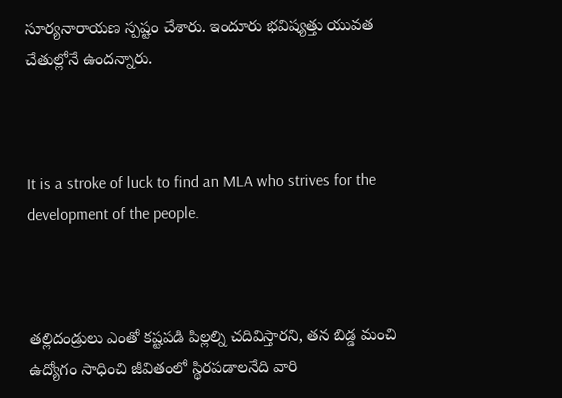సూర్యనారాయణ స్పష్టం చేశారు. ఇందూరు భవిష్యత్తు యువత చేతుల్లోనే ఉందన్నారు.



It is a stroke of luck to find an MLA who strives for the development of the people.



తల్లిదండ్రులు ఎంతో కష్టపడి పిల్లల్ని చదివిస్తారని, తన బిడ్డ మంచి ఉద్యోగం సాధించి జీవితంలో స్థిరపడాలనేది వారి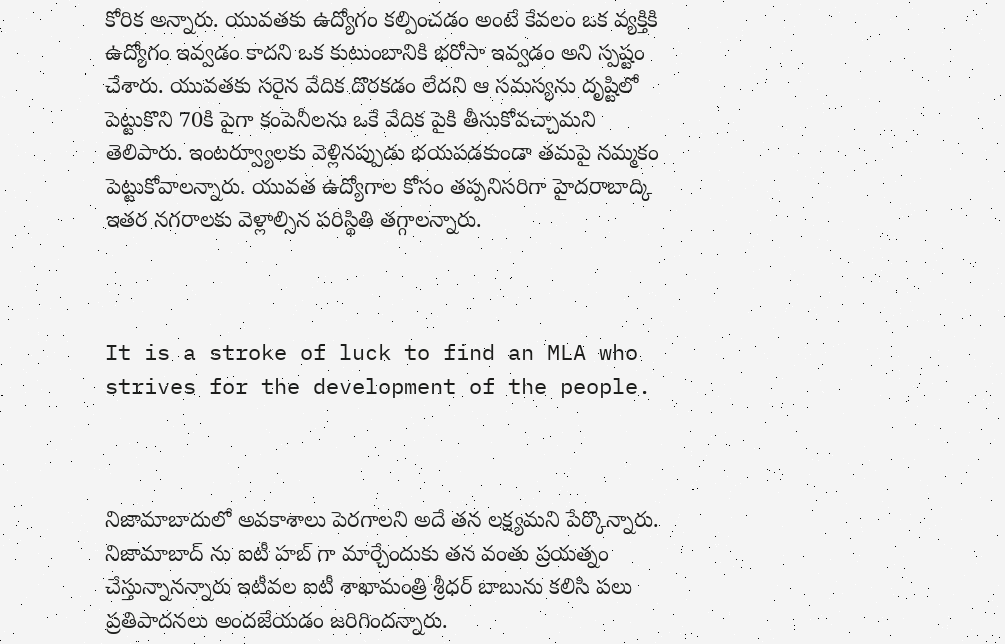కోరిక అన్నారు. యువతకు ఉద్యోగం కల్పించడం అంటే కేవలం ఒక వ్యక్తికి ఉద్యోగం ఇవ్వడం కాదని ఒక కుటుంబానికి భరోసా ఇవ్వడం అని స్పష్టం చేశారు. యువతకు సరైన వేదిక దొరకడం లేదని ఆ సమస్యను దృష్టిలో పెట్టుకొని 70కి పైగా కంపెనీలను ఒకే వేదిక పైకి తీసుకోవచ్చామని తెలిపారు. ఇంటర్వ్యూలకు వెళ్లినప్పుడు భయపడకుండా తమపై నమ్మకం పెట్టుకోవాలన్నారు. యువత ఉద్యోగాల కోసం తప్పనిసరిగా హైదరాబాద్కి ఇతర నగరాలకు వెళ్లాల్సిన పరిస్థితి తగ్గాలన్నారు.



It is a stroke of luck to find an MLA who strives for the development of the people.



నిజామాబాదులో అవకాశాలు పెరగాలని అదే తన లక్ష్యమని పేర్కొన్నారు. నిజామాబాద్ ను ఐటీ హబ్ గా మార్చేందుకు తన వంతు ప్రయత్నం చేస్తున్నానన్నారు ఇటీవల ఐటీ శాఖామంత్రి శ్రీధర్ బాబును కలిసి పలు ప్రతిపాదనలు అందజేయడం జరిగిందన్నారు.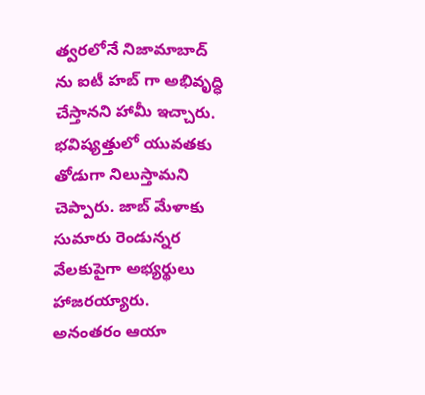త్వరలోనే నిజామాబాద్ ను ఐటీ హబ్ గా అభివృద్ధి చేస్తానని హామీ ఇచ్చారు. భవిష్యత్తులో యువతకు తోడుగా నిలుస్తామని చెప్పారు. జాబ్ మేళాకు సుమారు రెండున్నర వేలకుపైగా అభ్యర్థులు హాజరయ్యారు. అనంతరం ఆయా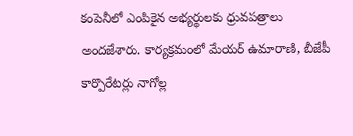కంపెనీలో ఎంపికైన అభ్యర్థులకు ధ్రువపత్రాలు అందజేశారు. కార్యక్రమంలో మేయర్ ఉమారాణి, బీజేపీ కార్పొరేటర్లు నాగోల్ల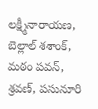లక్ష్మీనారాయణ, బెల్లాల్ శశాంక్, మఠం పవన్, శ్రవణ్, పసునూరి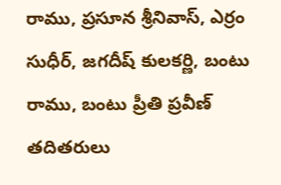రాము, ప్రసూన శ్రీనివాస్, ఎర్రం సుధీర్, జగదీష్ కులకర్ణి, బంటు రాము, బంటు ప్రీతి ప్రవీణ్ తదితరులు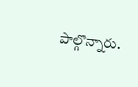పాల్గొన్నారు.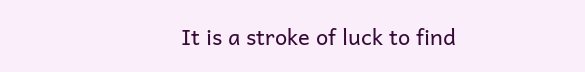It is a stroke of luck to find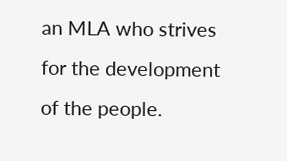an MLA who strives for the development of the people.